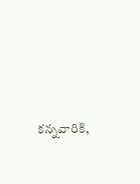కన్నవారికి,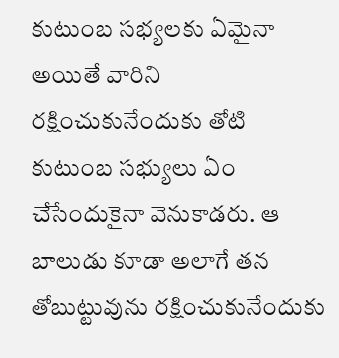కుటుంబ సభ్యలకు ఏమైనా అయితే వారిని రక్షించుకునేందుకు తోటి కుటుంబ సభ్యులు ఏం చేసేందుకైనా వెనుకాడరు. ఆ బాలుడు కూడా అలాగే తన తోబుట్టువును రక్షించుకునేందుకు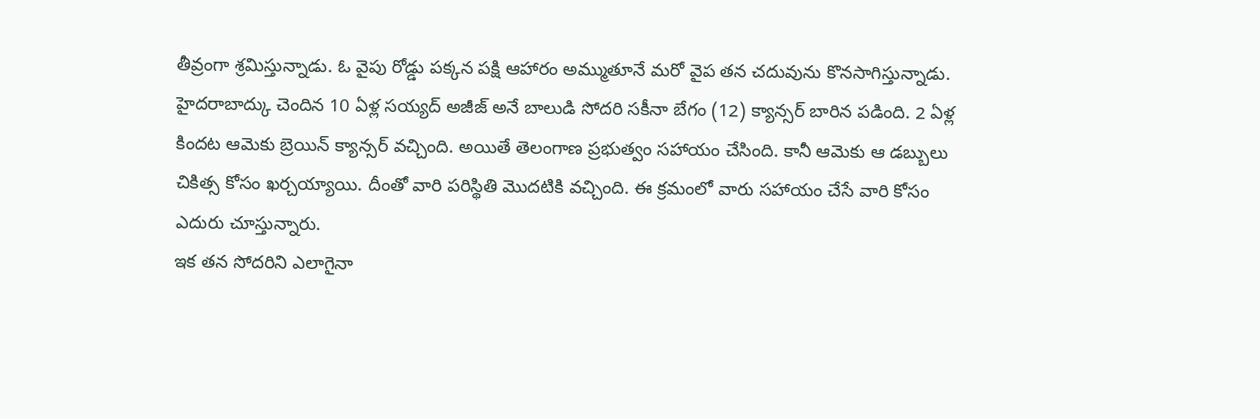తీవ్రంగా శ్రమిస్తున్నాడు. ఓ వైపు రోడ్డు పక్కన పక్షి ఆహారం అమ్ముతూనే మరో వైప తన చదువును కొనసాగిస్తున్నాడు.
హైదరాబాద్కు చెందిన 10 ఏళ్ల సయ్యద్ అజీజ్ అనే బాలుడి సోదరి సకీనా బేగం (12) క్యాన్సర్ బారిన పడింది. 2 ఏళ్ల కిందట ఆమెకు బ్రెయిన్ క్యాన్సర్ వచ్చింది. అయితే తెలంగాణ ప్రభుత్వం సహాయం చేసింది. కానీ ఆమెకు ఆ డబ్బులు చికిత్స కోసం ఖర్చయ్యాయి. దీంతో వారి పరిస్థితి మొదటికి వచ్చింది. ఈ క్రమంలో వారు సహాయం చేసే వారి కోసం ఎదురు చూస్తున్నారు.
ఇక తన సోదరిని ఎలాగైనా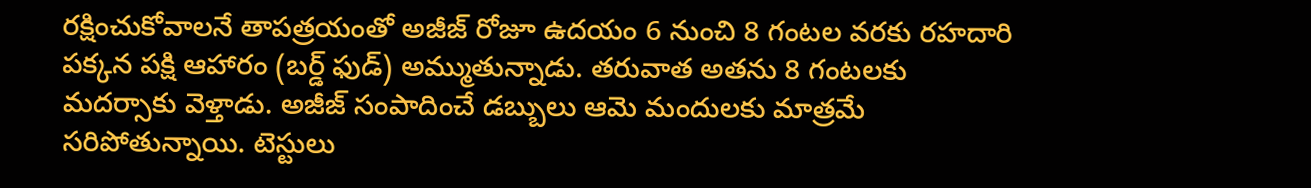రక్షించుకోవాలనే తాపత్రయంతో అజీజ్ రోజూ ఉదయం 6 నుంచి 8 గంటల వరకు రహదారి పక్కన పక్షి ఆహారం (బర్డ్ ఫుడ్) అమ్ముతున్నాడు. తరువాత అతను 8 గంటలకు మదర్సాకు వెళ్తాడు. అజీజ్ సంపాదించే డబ్బులు ఆమె మందులకు మాత్రమే సరిపోతున్నాయి. టెస్టులు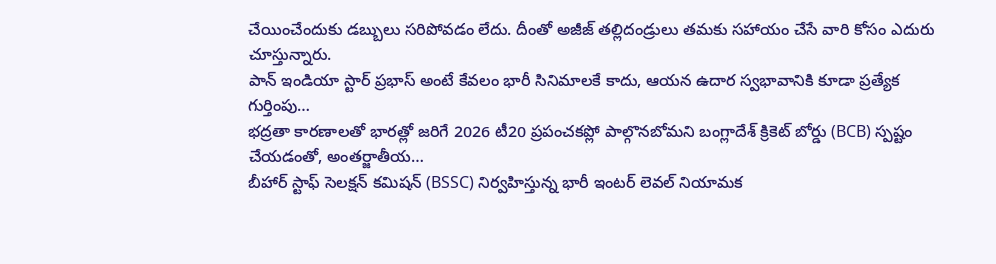చేయించేందుకు డబ్బులు సరిపోవడం లేదు. దీంతో అజీజ్ తల్లిదండ్రులు తమకు సహాయం చేసే వారి కోసం ఎదురు చూస్తున్నారు.
పాన్ ఇండియా స్టార్ ప్రభాస్ అంటే కేవలం భారీ సినిమాలకే కాదు, ఆయన ఉదార స్వభావానికి కూడా ప్రత్యేక గుర్తింపు…
భద్రతా కారణాలతో భారత్లో జరిగే 2026 టీ20 ప్రపంచకప్లో పాల్గొనబోమని బంగ్లాదేశ్ క్రికెట్ బోర్డు (BCB) స్పష్టం చేయడంతో, అంతర్జాతీయ…
బీహార్ స్టాఫ్ సెలక్షన్ కమిషన్ (BSSC) నిర్వహిస్తున్న భారీ ఇంటర్ లెవల్ నియామక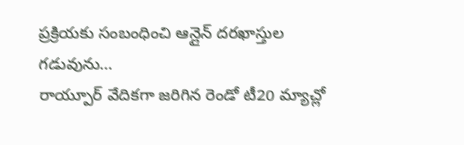ప్రక్రియకు సంబంధించి ఆన్లైన్ దరఖాస్తుల గడువును…
రాయ్పూర్ వేదికగా జరిగిన రెండో టీ20 మ్యాచ్లో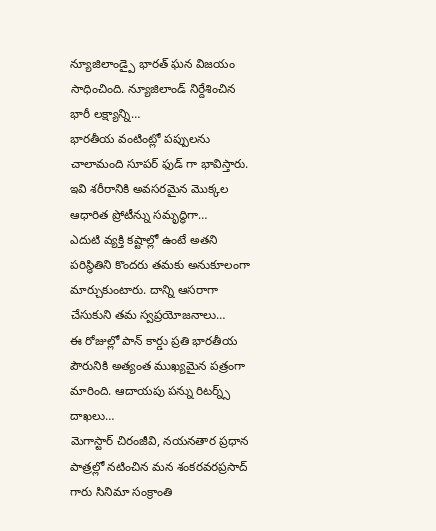న్యూజిలాండ్పై భారత్ ఘన విజయం సాధించింది. న్యూజిలాండ్ నిర్దేశించిన భారీ లక్ష్యాన్ని…
భారతీయ వంటింట్లో పప్పులను చాలామంది సూపర్ ఫుడ్ గా భావిస్తారు. ఇవి శరీరానికి అవసరమైన మొక్కల ఆధారిత ప్రోటీన్ను సమృద్ధిగా…
ఎదుటి వ్యక్తి కష్టాల్లో ఉంటే అతని పరిస్థితిని కొందరు తమకు అనుకూలంగా మార్చుకుంటారు. దాన్ని ఆసరాగా చేసుకుని తమ స్వప్రయోజనాలు…
ఈ రోజుల్లో పాన్ కార్డు ప్రతి భారతీయ పౌరునికి అత్యంత ముఖ్యమైన పత్రంగా మారింది. ఆదాయపు పన్ను రిటర్న్స్ దాఖలు…
మెగాస్టార్ చిరంజీవి, నయనతార ప్రధాన పాత్రల్లో నటించిన మన శంకరవరప్రసాద్ గారు సినిమా సంక్రాంతి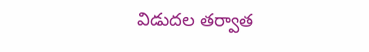విడుదల తర్వాత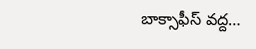బాక్సాఫీస్ వద్ద…